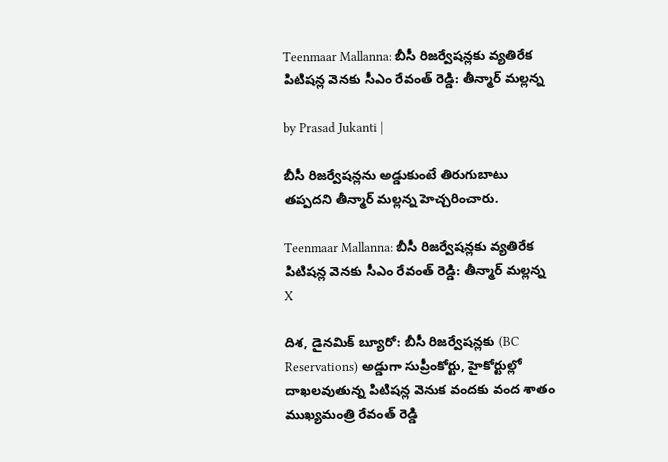Teenmaar Mallanna: బీసీ రిజర్వేషన్లకు వ్యతిరేక పిటిషన్ల వెనకు సీఎం రేవంత్ రెడ్డి: తీన్మార్ మల్లన్న

by Prasad Jukanti |

బీసీ రిజర్వేషన్లను అడ్డుకుంటే తిరుగుబాటు తప్పదని తీన్మార్ మల్లన్న హెచ్చరించారు.

Teenmaar Mallanna: బీసీ రిజర్వేషన్లకు వ్యతిరేక పిటిషన్ల వెనకు సీఎం రేవంత్ రెడ్డి: తీన్మార్ మల్లన్న
X

దిశ, డైనమిక్ బ్యూరో: బీసీ రిజర్వేషన్లకు (BC Reservations) అడ్డుగా సుప్రీంకోర్టు, హైకోర్టుల్లో దాఖలవుతున్న పిటిషన్ల వెనుక వందకు వంద శాతం ముఖ్యమంత్రి రేవంత్ రెడ్డి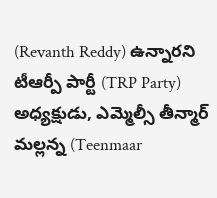(Revanth Reddy) ఉన్నారని టీఆర్పీ పార్టీ (TRP Party) అధ్యక్షుడు, ఎమ్మెల్సీ తీన్మార్ మల్లన్న (Teenmaar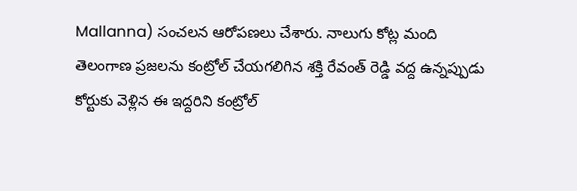Mallanna) సంచలన ఆరోపణలు చేశారు. నాలుగు కోట్ల మంది తెలంగాణ ప్రజలను కంట్రోల్ చేయగలిగిన శక్తి రేవంత్ రెడ్డి వద్ద ఉన్నప్పుడు కోర్టుకు వెళ్లిన ఈ ఇద్దరిని కంట్రోల్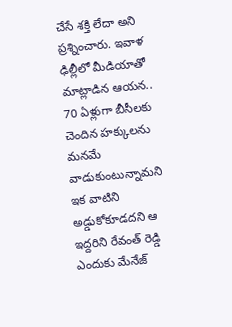చేసే శక్తి లేదా అని ప్రశ్నించారు. ఇవాళ ఢిల్లీలో మీడియాతో మాట్లాడిన ఆయన.. 70 ఏళ్లుగా బీసీలకు చెందిన హక్కులను మనమే వాడుకుంటున్నామని ఇక వాటిని అడ్డుకోకూడదని ఆ ఇద్దరిని రేవంత్ రెడ్డి ఎందుకు మేనేజ్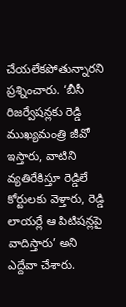చేయలేకపోతున్నారని ప్రశ్నించారు. ‘బీసీ రిజర్వేషన్లకు రెడ్డి ముఖ్యమంత్రి జీవో ఇస్తారు, వాటిని వ్యతిరేకిస్తూ రెడ్డిలే కోర్టులకు వెళ్తారు, రెడ్డి లాయర్లే ఆ పిటిషన్లపై వాదిస్తారు’ అని ఎద్దేవా చేశారు.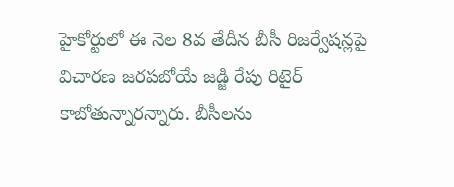హైకోర్టులో ఈ నెల 8వ తేదీన బీసీ రిజర్వేషన్లపై విచారణ జరపబోయే జడ్జి రేపు రిటైర్ కాబోతున్నారన్నారు. బీసీలను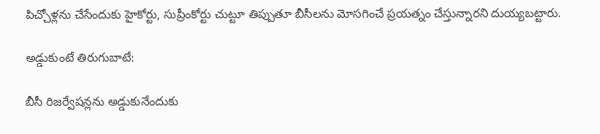పిచ్చోళ్లను చేసేందుకు హైకోర్టు, సుప్రీంకోర్టు చుట్టూ తిప్పుతూ బీసీలను మోసగించే ప్రయత్నం చేస్తున్నారని దుయ్యబట్టారు.

అడ్డుకుంటే తిరుగుబాటే:

బీసీ రిజర్వేషన్లను అడ్డుకునేందుకు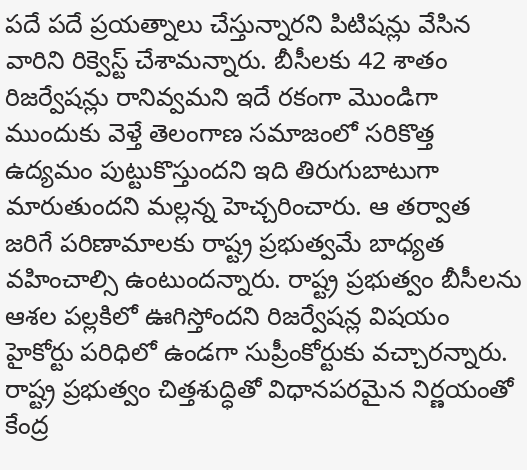పదే పదే ప్రయత్నాలు చేస్తున్నారని పిటిషన్లు వేసిన వారిని రిక్వెస్ట్ చేశామన్నారు. బీసీలకు 42 శాతం రిజర్వేషన్లు రానివ్వమని ఇదే రకంగా మొండిగా ముందుకు వెళ్తే తెలంగాణ సమాజంలో సరికొత్త ఉద్యమం పుట్టుకొస్తుందని ఇది తిరుగుబాటుగా మారుతుందని మల్లన్న హెచ్చరించారు. ఆ తర్వాత జరిగే పరిణామాలకు రాష్ట్ర ప్రభుత్వమే బాధ్యత వహించాల్సి ఉంటుందన్నారు. రాష్ట్ర ప్రభుత్వం బీసీలను ఆశల పల్లకిలో ఊగిస్తోందని రిజర్వేషన్ల విషయం హైకోర్టు పరిధిలో ఉండగా సుప్రీంకోర్టుకు వచ్చారన్నారు. రాష్ట్ర ప్రభుత్వం చిత్తశుద్ధితో విధానపరమైన నిర్ణయంతో కేంద్ర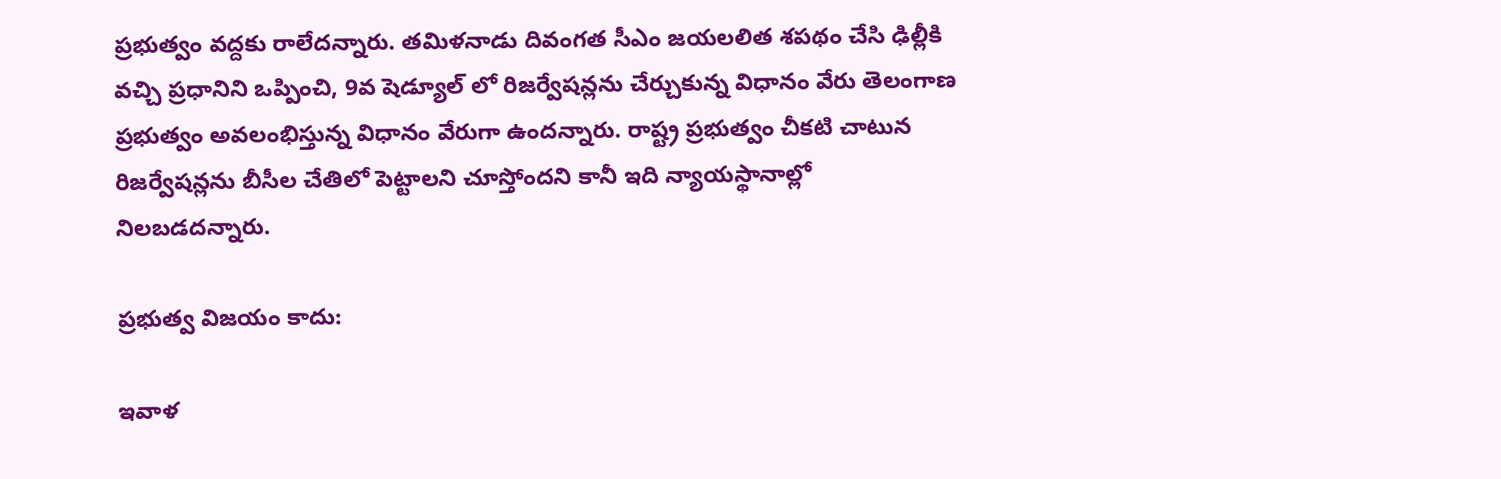ప్రభుత్వం వద్దకు రాలేదన్నారు. తమిళనాడు దివంగత సీఎం జయలలిత శపథం చేసి ఢిల్లీకి వచ్చి ప్రధానిని ఒప్పించి, 9వ షెడ్యూల్ లో రిజర్వేషన్లను చేర్చుకున్న విధానం వేరు తెలంగాణ ప్రభుత్వం అవలంభిస్తున్న విధానం వేరుగా ఉందన్నారు. రాష్ట్ర ప్రభుత్వం చీకటి చాటున రిజర్వేషన్లను బీసీల చేతిలో పెట్టాలని చూస్తోందని కానీ ఇది న్యాయస్థానాల్లో నిలబడదన్నారు.

ప్రభుత్వ విజయం కాదు:

ఇవాళ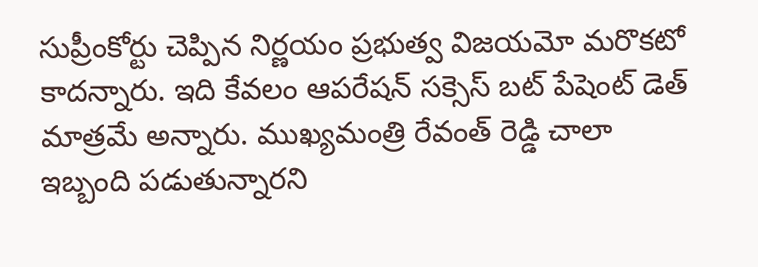సుప్రీంకోర్టు చెప్పిన నిర్ణయం ప్రభుత్వ విజయమో మరొకటో కాదన్నారు. ఇది కేవలం ఆపరేషన్ సక్సెస్ బట్ పేషెంట్ డెత్ మాత్రమే అన్నారు. ముఖ్యమంత్రి రేవంత్ రెడ్డి చాలా ఇబ్బంది పడుతున్నారని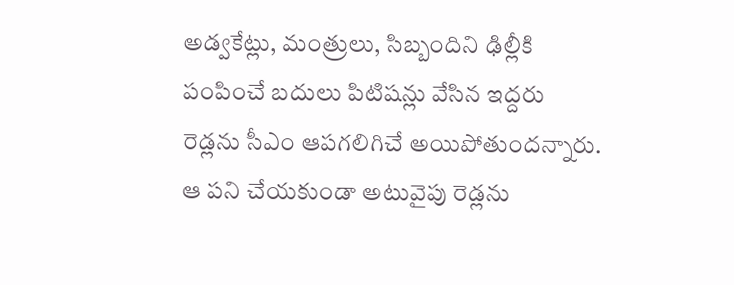అడ్వకేట్లు, మంత్రులు, సిబ్బందిని ఢిల్లీకి పంపించే బదులు పిటిషన్లు వేసిన ఇద్దరు రెడ్లను సీఎం ఆపగలిగిచే అయిపోతుందన్నారు. ఆ పని చేయకుండా అటువైపు రెడ్లను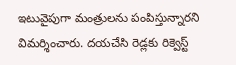ఇటువైపుగా మంత్రులను పంపిస్తున్నారని విమర్శించారు. దయచేసి రెడ్లకు రిక్వెస్ట్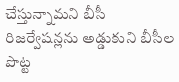చేస్తున్నామని బీసీ రిజర్వేషన్లను అడ్డుకుని బీసీల పొట్ట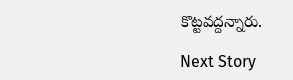కొట్టవద్దన్నారు.

Next Story